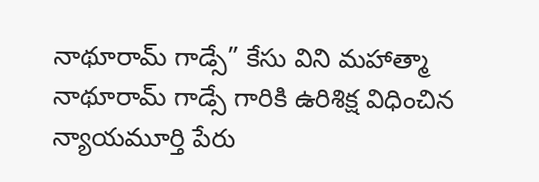నాథూరామ్ గాడ్సే” కేసు విని మహాత్మా నాథూరామ్ గాడ్సే గారికి ఉరిశిక్ష విధించిన న్యాయమూర్తి పేరు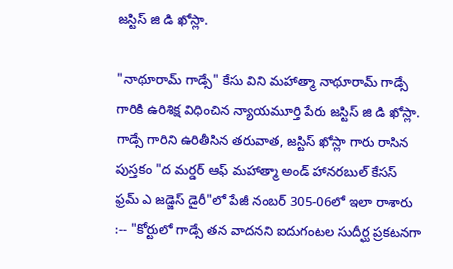జస్టిస్ జి డి ఖోస్లా.

"నాథూరామ్ గాడ్సే" కేసు విని మహాత్మా నాథూరామ్ గాడ్సే గారికి ఉరిశిక్ష విధించిన న్యాయమూర్తి పేరు జస్టిస్ జి డి ఖోస్లా.  గాడ్సే గారిని ఉరితీసిన తరువాత, జస్టిస్ ఖోస్లా గారు రాసిన పుస్తకం "ద మర్డర్ ఆఫ్ మహాత్మా అండ్ హానరబుల్ కేసస్ ఫ్రమ్ ఎ జడ్జెస్ డైరీ"లో పేజీ నంబర్ 305-06లో ఇలా రాశారు :-- "కోర్టులో గాడ్సే తన వాదనని ఐదుగంటల సుదీర్ఘ ప్రకటనగా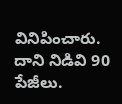వినిపించారు. దాని నిడివి 90 పేజీలు.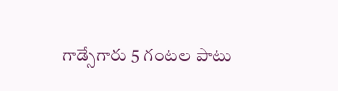గాడ్సేగారు 5 గంటల పాటు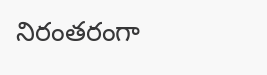నిరంతరంగా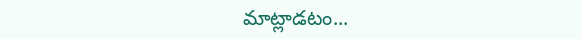మాట్లాడటం...